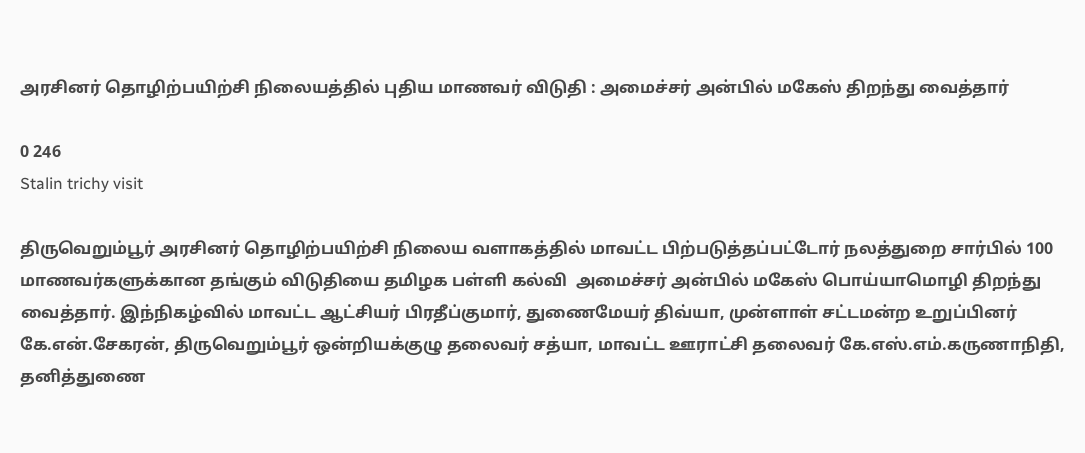அரசினர் தொழிற்பயிற்சி நிலையத்தில் புதிய மாணவர் விடுதி : அமைச்சர் அன்பில் மகேஸ் திறந்து வைத்தார்

0 246
Stalin trichy visit

திருவெறும்பூர் அரசினர் தொழிற்பயிற்சி நிலைய வளாகத்தில் மாவட்ட பிற்படுத்தப்பட்டோர் நலத்துறை சார்பில் 100 மாணவர்களுக்கான தங்கும் விடுதியை தமிழக பள்ளி கல்வி  அமைச்சர் அன்பில் மகேஸ் பொய்யாமொழி திறந்து வைத்தார். இந்நிகழ்வில் மாவட்ட ஆட்சியர் பிரதீப்குமார், துணைமேயர் திவ்யா, முன்ளாள் சட்டமன்ற உறுப்பினர் கே.என்.சேகரன், திருவெறும்பூர் ஒன்றியக்குழு தலைவர் சத்யா, மாவட்ட ஊராட்சி தலைவர் கே.எஸ்.எம்.கருணாநிதி, தனித்துணை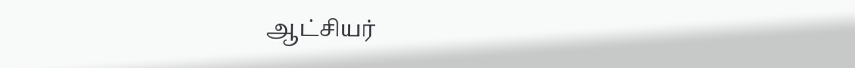ஆட்சியர்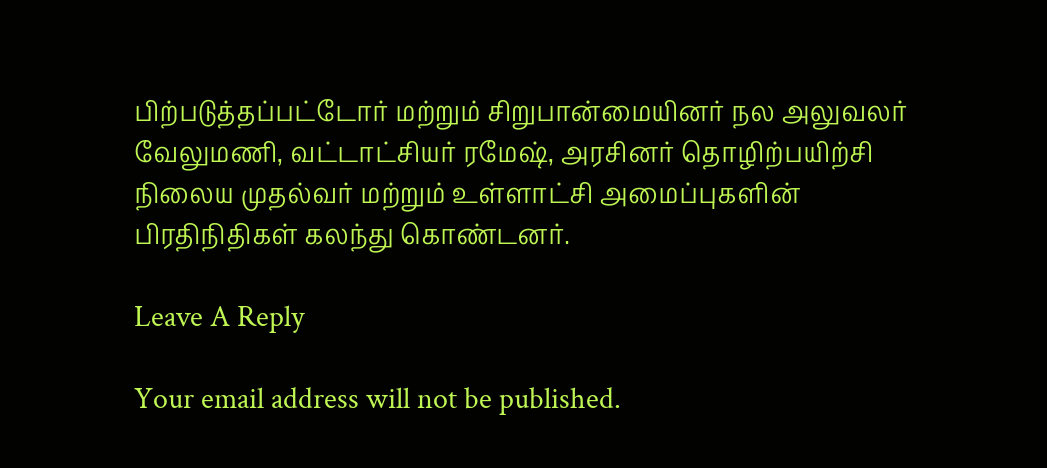பிற்படுத்தப்பட்டோர் மற்றும் சிறுபான்மையினர் நல அலுவலர் வேலுமணி, வட்டாட்சியர் ரமேஷ், அரசினர் தொழிற்பயிற்சி நிலைய முதல்வர் மற்றும் உள்ளாட்சி அமைப்புகளின் பிரதிநிதிகள் கலந்து கொண்டனர்.

Leave A Reply

Your email address will not be published.